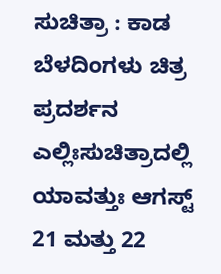ಸುಚಿತ್ರಾ : ಕಾಡ ಬೆಳದಿಂಗಳು ಚಿತ್ರ ಪ್ರದರ್ಶನ
ಎಲ್ಲಿಃಸುಚಿತ್ರಾದಲ್ಲಿ ಯಾವತ್ತುಃ ಆಗಸ್ಟ್ 21 ಮತ್ತು 22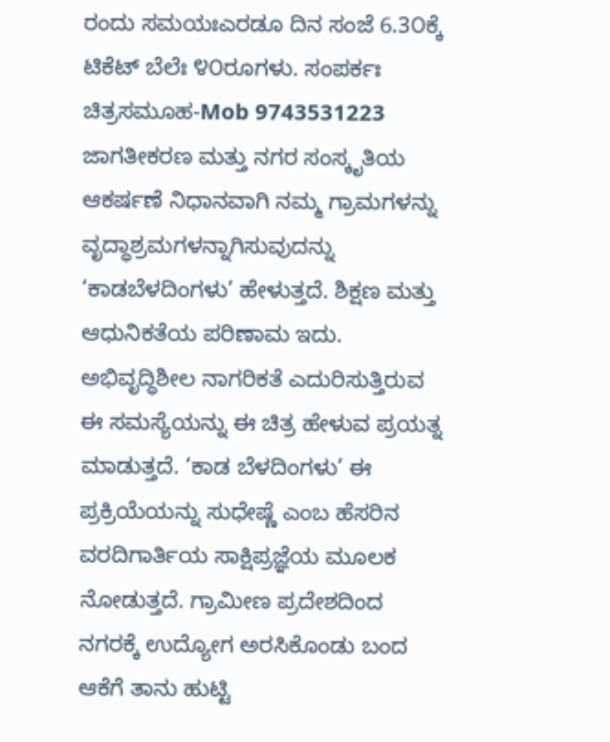ರಂದು ಸಮಯಃಎರಡೂ ದಿನ ಸಂಜೆ 6.3೦ಕ್ಕೆ ಟಿಕೆಟ್ ಬೆಲೆಃ ೪೦ರೂಗಳು. ಸಂಪರ್ಕಃ ಚಿತ್ರಸಮೂಹ-Mob 9743531223 ಜಾಗತೀಕರಣ ಮತ್ತು ನಗರ ಸಂಸ್ಕೃತಿಯ ಆಕರ್ಷಣೆ ನಿಧಾನವಾಗಿ ನಮ್ಮ ಗ್ರಾಮಗಳನ್ನು ವೃದ್ಧಾಶ್ರಮಗಳನ್ನಾಗಿಸುವುದನ್ನು ‘ಕಾಡಬೆಳದಿಂಗಳು’ ಹೇಳುತ್ತದೆ. ಶಿಕ್ಷಣ ಮತ್ತು ಆಧುನಿಕತೆಯ ಪರಿಣಾಮ ಇದು. ಅಭಿವೃದ್ಧಿಶೀಲ ನಾಗರಿಕತೆ ಎದುರಿಸುತ್ತಿರುವ ಈ ಸಮಸ್ಯೆಯನ್ನು ಈ ಚಿತ್ರ ಹೇಳುವ ಪ್ರಯತ್ನ ಮಾಡುತ್ತದೆ. ‘ಕಾಡ ಬೆಳದಿಂಗಳು’ ಈ ಪ್ರಕ್ರಿಯೆಯನ್ನು ಸುಧೇಷ್ಣೆ ಎಂಬ ಹೆಸರಿನ ವರದಿಗಾರ್ತಿಯ ಸಾಕ್ಷಿಪ್ರಜ್ಞೆಯ ಮೂಲಕ ನೋಡುತ್ತದೆ. ಗ್ರಾಮೀಣ ಪ್ರದೇಶದಿಂದ ನಗರಕ್ಕೆ ಉದ್ಯೋಗ ಅರಸಿಕೊಂಡು ಬಂದ ಆಕೆಗೆ ತಾನು ಹುಟ್ಟಿ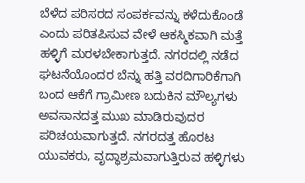ಬೆಳೆದ ಪರಿಸರದ ಸಂಪರ್ಕವನ್ನು ಕಳೆದುಕೊಂಡೆ ಎಂದು ಪರಿತಪಿಸುವ ವೇಳೆ ಆಕಸ್ಮಿಕವಾಗಿ ಮತ್ತೆ ಹಳ್ಳಿಗೆ ಮರಳಬೇಕಾಗುತ್ತದೆ. ನಗರದಲ್ಲಿ ನಡೆದ ಘಟನೆಯೊಂದರ ಬೆನ್ನು ಹತ್ತಿ ವರದಿಗಾರಿಕೆಗಾಗಿ ಬಂದ ಆಕೆಗೆ ಗ್ರಾಮೀಣ ಬದುಕಿನ ಮೌಲ್ಯಗಳು ಅವಸಾನದತ್ತ ಮುಖ ಮಾಡಿರುವುದರ ಪರಿಚಯವಾಗುತ್ತದೆ. ನಗರದತ್ತ ಹೊರಟ ಯುವಕರು, ವೃದ್ಧಾಶ್ರಮವಾಗುತ್ತಿರುವ ಹಳ್ಳಿಗಳು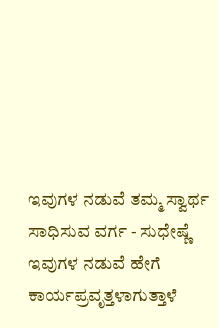ಇವುಗಳ ನಡುವೆ ತಮ್ಮ ಸ್ವಾರ್ಥ ಸಾಧಿಸುವ ವರ್ಗ - ಸುಧೇಷ್ಣೆ ಇವುಗಳ ನಡುವೆ ಹೇಗೆ ಕಾರ್ಯಪ್ರವೃತ್ತಳಾಗುತ್ತಾಳೆ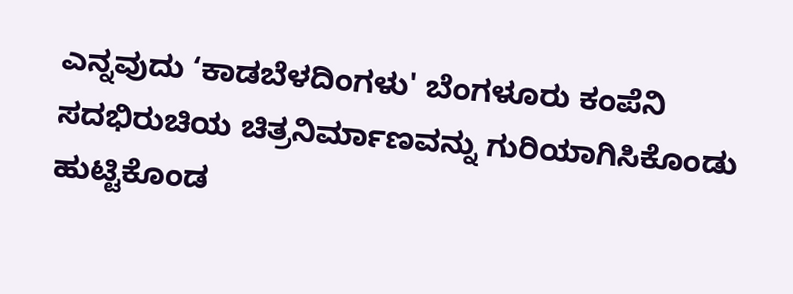ಎನ್ನವುದು ‘ಕಾಡಬೆಳದಿಂಗಳು' ಬೆಂಗಳೂರು ಕಂಪೆನಿ ಸದಭಿರುಚಿಯ ಚಿತ್ರನಿರ್ಮಾಣವನ್ನು ಗುರಿಯಾಗಿಸಿಕೊಂಡು ಹುಟ್ಟಿಕೊಂಡ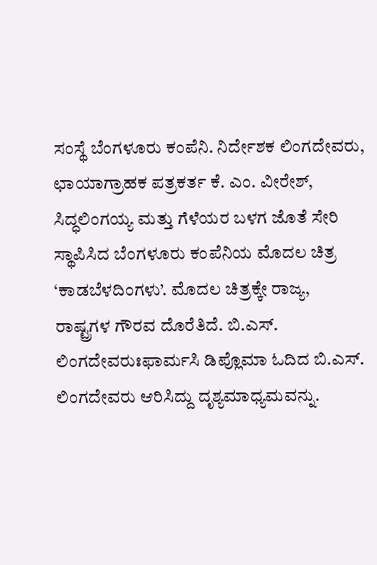ಸಂಸ್ಥೆ ಬೆಂಗಳೂರು ಕಂಪೆನಿ. ನಿರ್ದೇಶಕ ಲಿಂಗದೇವರು, ಛಾಯಾಗ್ರಾಹಕ ಪತ್ರಕರ್ತ ಕೆ. ಎಂ. ವೀರೇಶ್, ಸಿದ್ಧಲಿಂಗಯ್ಯ ಮತ್ತು ಗೆಳೆಯರ ಬಳಗ ಜೊತೆ ಸೇರಿ ಸ್ಥಾಪಿಸಿದ ಬೆಂಗಳೂರು ಕಂಪೆನಿಯ ಮೊದಲ ಚಿತ್ರ ‘ಕಾಡಬೆಳದಿಂಗಳು’. ಮೊದಲ ಚಿತ್ರಕ್ಕೇ ರಾಜ್ಯ, ರಾಷ್ಟ್ರಗಳ ಗೌರವ ದೊರೆತಿದೆ. ಬಿ.ಎಸ್. ಲಿಂಗದೇವರುಃಫಾರ್ಮಸಿ ಡಿಪ್ಲೊಮಾ ಓದಿದ ಬಿ.ಎಸ್. ಲಿಂಗದೇವರು ಆರಿಸಿದ್ದು ದೃಶ್ಯಮಾಧ್ಯಮವನ್ನು.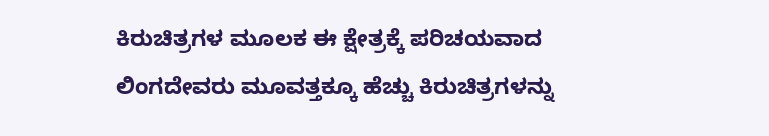ಕಿರುಚಿತ್ರಗಳ ಮೂಲಕ ಈ ಕ್ಷೇತ್ರಕ್ಕೆ ಪರಿಚಯವಾದ ಲಿಂಗದೇವರು ಮೂವತ್ತಕ್ಕೂ ಹೆಚ್ಚು ಕಿರುಚಿತ್ರಗಳನ್ನು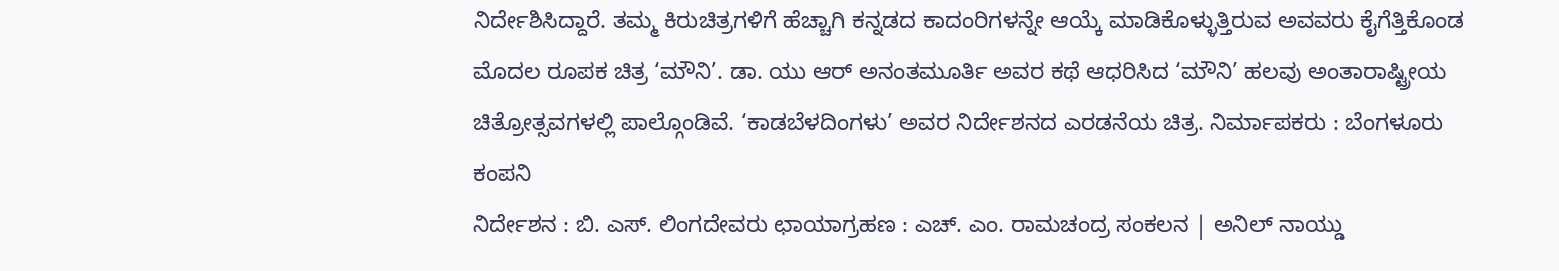ನಿರ್ದೇಶಿಸಿದ್ದಾರೆ. ತಮ್ಮ ಕಿರುಚಿತ್ರಗಳಿಗೆ ಹೆಚ್ಚಾಗಿ ಕನ್ನಡದ ಕಾದಂರಿಗಳನ್ನೇ ಆಯ್ಕೆ ಮಾಡಿಕೊಳ್ಳುತ್ತಿರುವ ಅವವರು ಕೈಗೆತ್ತಿಕೊಂಡ ಮೊದಲ ರೂಪಕ ಚಿತ್ರ ‘ಮೌನಿ’. ಡಾ. ಯು ಆರ್ ಅನಂತಮೂರ್ತಿ ಅವರ ಕಥೆ ಆಧರಿಸಿದ ‘ಮೌನಿ’ ಹಲವು ಅಂತಾರಾಷ್ಟ್ರೀಯ ಚಿತ್ರೋತ್ಸವಗಳಲ್ಲಿ ಪಾಲ್ಗೊಂಡಿವೆ. ‘ಕಾಡಬೆಳದಿಂಗಳು’ ಅವರ ನಿರ್ದೇಶನದ ಎರಡನೆಯ ಚಿತ್ರ. ನಿರ್ಮಾಪಕರು : ಬೆಂಗಳೂರು ಕಂಪನಿ
ನಿರ್ದೇಶನ : ಬಿ. ಎಸ್. ಲಿಂಗದೇವರು ಛಾಯಾಗ್ರಹಣ : ಎಚ್. ಎಂ. ರಾಮಚಂದ್ರ ಸಂಕಲನ | ಅನಿಲ್ ನಾಯ್ಡು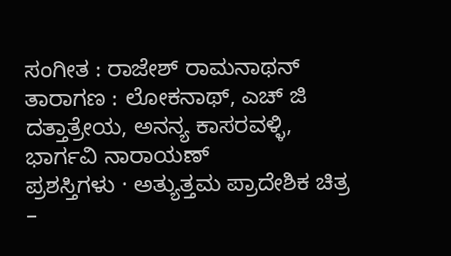ಸಂಗೀತ : ರಾಜೇಶ್ ರಾಮನಾಥನ್ ತಾರಾಗಣ : ಲೋಕನಾಥ್, ಎಚ್ ಜಿ ದತ್ತಾತ್ರೇಯ, ಅನನ್ಯ ಕಾಸರವಳ್ಳಿ, ಭಾರ್ಗವಿ ನಾರಾಯಣ್
ಪ್ರಶಸ್ತಿಗಳು · ಅತ್ಯುತ್ತಮ ಪ್ರಾದೇಶಿಕ ಚಿತ್ರ –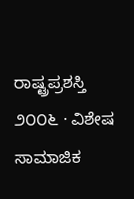ರಾಷ್ಟ್ರಪ್ರಶಸ್ತಿ ೨೦೦೬ · ವಿಶೇಷ ಸಾಮಾಜಿಕ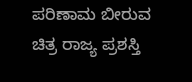ಪರಿಣಾಮ ಬೀರುವ ಚಿತ್ರ ರಾಜ್ಯ ಪ್ರಶಸ್ತಿ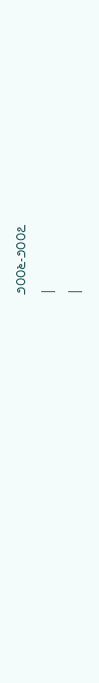೨೦೦೬-೨೦೦೭
|
|